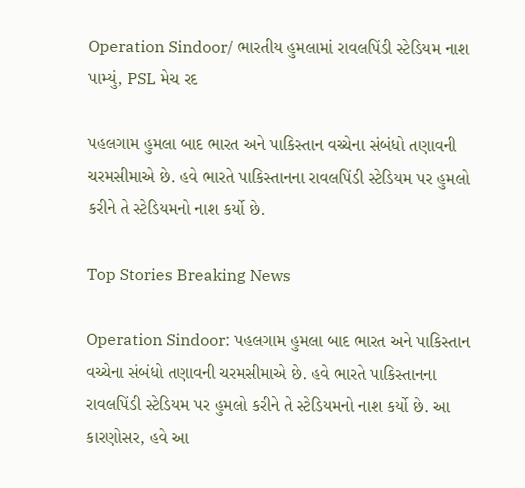Operation Sindoor/ ભારતીય હુમલામાં રાવલપિંડી સ્ટેડિયમ નાશ પામ્યું, PSL મેચ રદ

પહલગામ હુમલા બાદ ભારત અને પાકિસ્તાન વચ્ચેના સંબંધો તણાવની ચરમસીમાએ છે. હવે ભારતે પાકિસ્તાનના રાવલપિંડી સ્ટેડિયમ પર હુમલો કરીને તે સ્ટેડિયમનો નાશ કર્યો છે.

Top Stories Breaking News

Operation Sindoor: પહલગામ હુમલા બાદ ભારત અને પાકિસ્તાન વચ્ચેના સંબંધો તણાવની ચરમસીમાએ છે. હવે ભારતે પાકિસ્તાનના રાવલપિંડી સ્ટેડિયમ પર હુમલો કરીને તે સ્ટેડિયમનો નાશ કર્યો છે. આ કારણોસર, હવે આ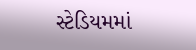સ્ટેડિયમમાં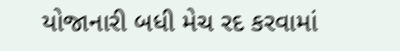યોજાનારી બધી મેચ રદ કરવામાં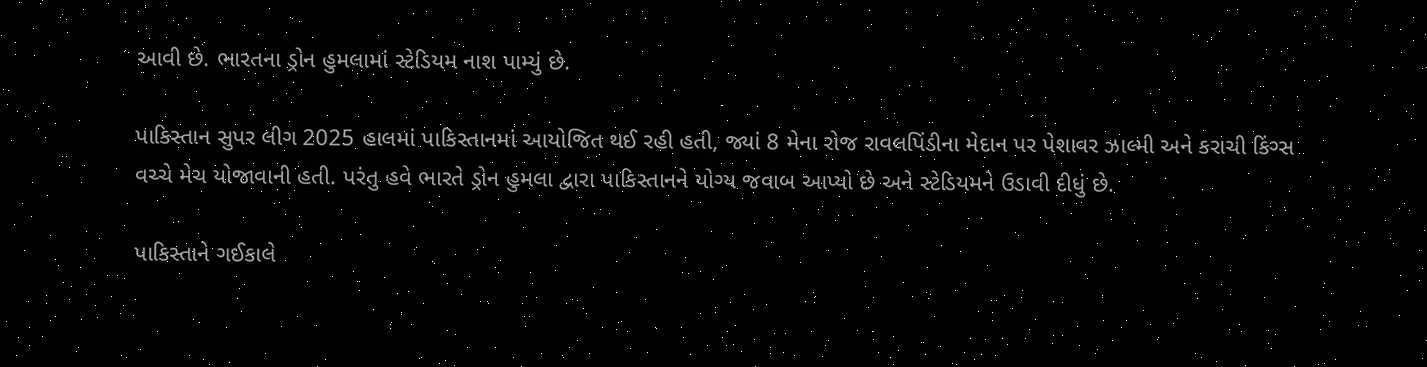આવી છે. ભારતના ડ્રોન હુમલામાં સ્ટેડિયમ નાશ પામ્યું છે.

પાકિસ્તાન સુપર લીગ 2025 હાલમાં પાકિસ્તાનમાં આયોજિત થઈ રહી હતી, જ્યાં 8 મેના રોજ રાવલપિંડીના મેદાન પર પેશાવર ઝાલ્મી અને કરાચી કિંગ્સ વચ્ચે મેચ યોજાવાની હતી. પરંતુ હવે ભારતે ડ્રોન હુમલા દ્વારા પાકિસ્તાનને યોગ્ય જવાબ આપ્યો છે અને સ્ટેડિયમને ઉડાવી દીધું છે.

પાકિસ્તાને ગઈકાલે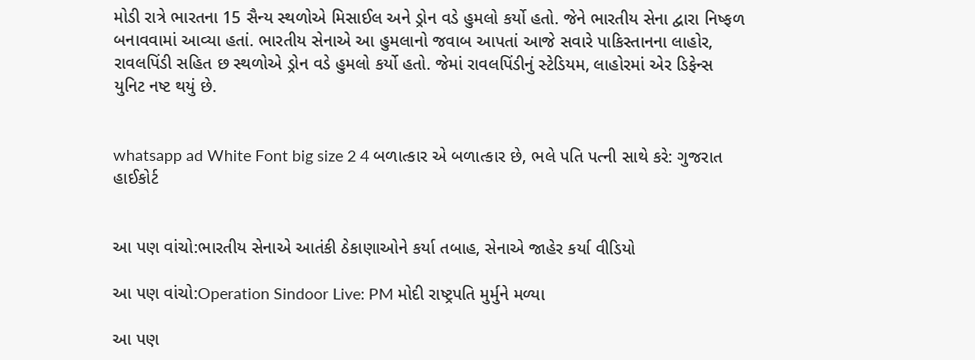મોડી રાત્રે ભારતના 15 સૈન્ય સ્થળોએ મિસાઈલ અને ડ્રોન વડે હુમલો કર્યો હતો. જેને ભારતીય સેના દ્વારા નિષ્ફળ બનાવવામાં આવ્યા હતાં. ભારતીય સેનાએ આ હુમલાનો જવાબ આપતાં આજે સવારે પાકિસ્તાનના લાહોર, રાવલપિંડી સહિત છ સ્થળોએ ડ્રોન વડે હુમલો કર્યો હતો. જેમાં રાવલપિંડીનું સ્ટેડિયમ, લાહોરમાં એર ડિફેન્સ યુનિટ નષ્ટ થયું છે.


whatsapp ad White Font big size 2 4 બળાત્કાર એ બળાત્કાર છે, ભલે પતિ પત્ની સાથે કરે: ગુજરાત હાઈકોર્ટ


આ પણ વાંચો:ભારતીય સેનાએ આતંકી ઠેકાણાઓને કર્યા તબાહ, સેનાએ જાહેર કર્યા વીડિયો

આ પણ વાંચો:Operation Sindoor Live: PM મોદી રાષ્ટ્રપતિ મુર્મુને મળ્યા

આ પણ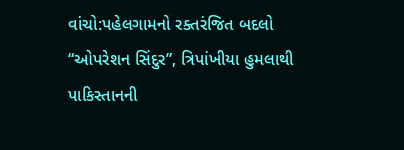વાંચો:પહેલગામનો રક્તરંજિત બદલો “ઓપરેશન સિંદુર”, ત્રિપાંખીયા હુમલાથી પાકિસ્તાનની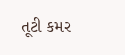તૂટી કમર